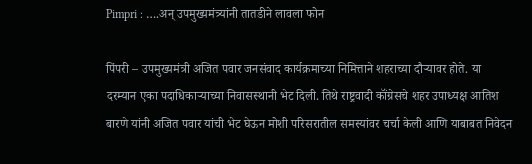Pimpri : ….अन् उपमुख्यमंत्र्यांनी तातडीने लावला फोन

पिंपरी – उपमुख्यमंत्री अजित पवार जनसंवाद कार्यक्रमाच्या निमित्ताने शहराच्या दौऱ्यावर होते. या दरम्यान एका पदाधिकाऱ्याच्या निवासस्थानी भेट दिली. तिथे राष्ट्रवादी कॉंग्रेसचे शहर उपाध्यक्ष आतिश बारणे यांनी अजित पवार यांची भेट घेऊन मोशी परिसरातील समस्यांवर चर्चा केली आणि याबाबत निवेदन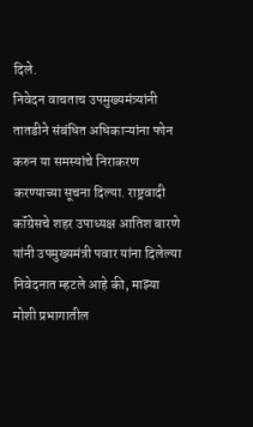दिले.
निवेदन वाचताच उपमुख्यमंत्र्यांनी तातडीने संबंधित अधिकाऱ्यांना फोन करुन या समस्यांचे निराकरण करण्याच्या सूचना दिल्या. राष्ट्रवादी कॉंग्रेसचे शहर उपाध्यक्ष आतिश बारणे यांनी उपमुख्यमंत्री पवार यांना दिलेल्या निवेदनात म्हटले आहे की, माझ्या मोशी प्रभागातील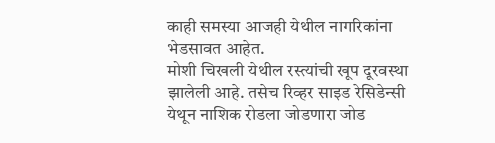काही समस्या आजही येथील नागरिकांना भेडसावत आहेत.
मोशी चिखली येथील रस्त्यांची खूप दूरवस्था झालेली आहे. तसेच रिव्हर साइड रेसिडेन्सी येथून नाशिक रोडला जोडणारा जोड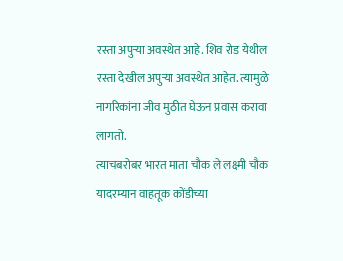रस्ता अपुऱ्या अवस्थेत आहे. शिव रोड येथील रस्ता देखील अपुऱ्या अवस्थेत आहेत. त्यामुळे नागरिकांना जीव मुठीत घेऊन प्रवास करावा लागतो.
त्याचबरोबर भारत माता चौक ले लक्ष्मी चौक यादरम्यान वाहतूक कोंडीच्या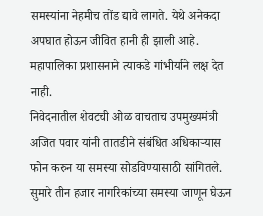समस्यांना नेहमीच तोंड द्यावे लागते. येथे अनेकदा अपघात होऊन जीवित हानी ही झाली आहे. महापालिका प्रशासनाने त्याकडे गांभीर्याने लक्ष देत नाही.
निवेदनातील शेवटची ओळ वाचताच उपमुख्यमंत्री अजित पवार यांनी तातडीने संबंधित अधिकाऱ्यास फोन करुन या समस्या सोडविण्यासाठी सांगितले. सुमारे तीन हजार नागरिकांच्या समस्या जाणून घेऊन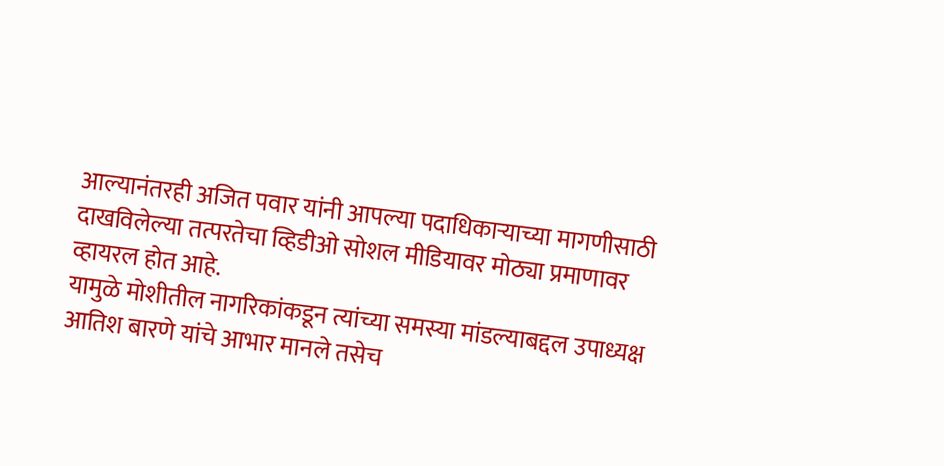आल्यानंतरही अजित पवार यांनी आपल्या पदाधिकाऱ्याच्या मागणीसाठी दाखविलेल्या तत्परतेचा व्हिडीओ सोशल मीडियावर मोठ्या प्रमाणावर व्हायरल होत आहे.
यामुळे मोशीतील नागरिकांकडून त्यांच्या समस्या मांडल्याबद्दल उपाध्यक्ष आतिश बारणे यांचे आभार मानले तसेच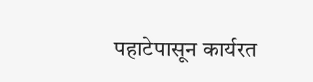पहाटेपासून कार्यरत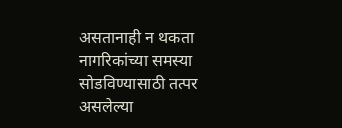असतानाही न थकता नागरिकांच्या समस्या सोडविण्यासाठी तत्पर असलेल्या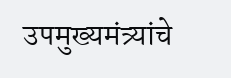उपमुख्यमंत्र्यांचे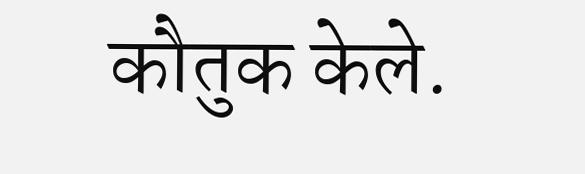कौतुक केले.